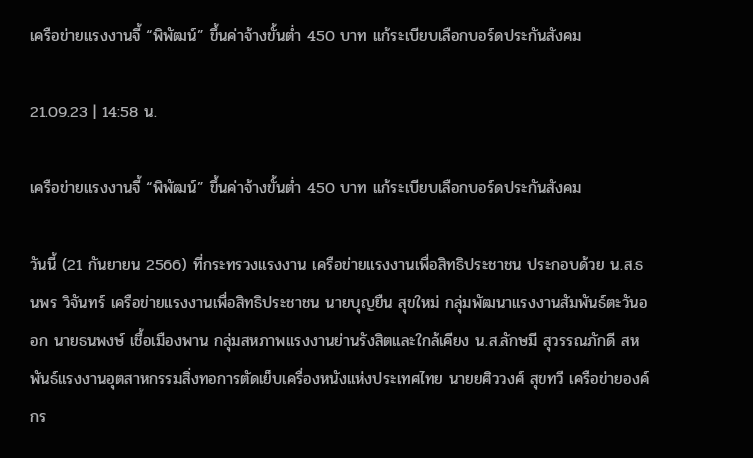เครือข่ายแรงงานจี้ “พิพัฒน์” ขึ้นค่าจ้างขั้นต่ำ 450 บาท เเก้ระเบียบเลือกบอร์ดประกันสังคม

21.09.23 | 14:58 น.

เครือข่ายแรงงานจี้ “พิพัฒน์” ขึ้นค่าจ้างขั้นต่ำ 450 บาท เเก้ระเบียบเลือกบอร์ดประกันสังคม

วันนี้ (21 กันยายน 2566) ที่กระทรวงแรงงาน เครือข่ายแรงงานเพื่อสิทธิประชาชน ประกอบด้วย น.ส.ธนพร วิจันทร์ เครือข่ายแรงงานเพื่อสิทธิประชาชน นายบุญยืน สุขใหม่ กลุ่มพัฒนาแรงงานสัมพันธ์ตะวันออก นายธนพงษ์ เชื้อเมืองพาน กลุ่มสหภาพแรงงานย่านรังสิตและใกล้เคียง น.ส.ลักษมี สุวรรณภักดี สหพันธ์แรงงานอุตสาหกรรมสิ่งทอการตัดเย็บเครื่องหนังแห่งประเทศไทย นายยศิววงศ์ สุขทวี เครือข่ายองค์กร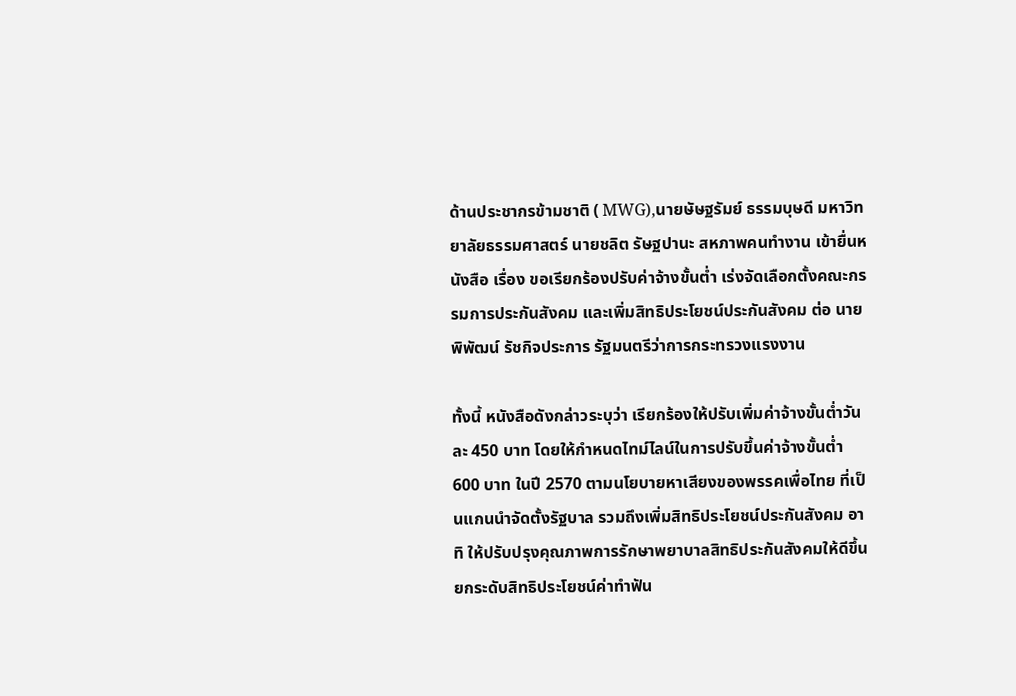ด้านประชากรข้ามชาติ ( MWG),นายษัษฐรัมย์ ธรรมบุษดี มหาวิทยาลัยธรรมศาสตร์ นายชลิต รัษฐปานะ สหภาพคนทำงาน เข้ายื่นหนังสือ เรื่อง ขอเรียกร้องปรับค่าจ้างขั้นต่ำ เร่งจัดเลือกตั้งคณะกรรมการประกันสังคม และเพิ่มสิทธิประโยชน์ประกันสังคม ต่อ นายพิพัฒน์ รัชกิจประการ รัฐมนตรีว่าการกระทรวงแรงงาน

ทั้งนี้ หนังสือดังกล่าวระบุว่า เรียกร้องให้ปรับเพิ่มค่าจ้างขั้นต่ำวันละ 450 บาท โดยให้กำหนดไทม์ไลน์ในการปรับขึ้นค่าจ้างขั้นต่ำ 600 บาท ในปี 2570 ตามนโยบายหาเสียงของพรรคเพื่อไทย ที่เป็นแกนนำจัดตั้งรัฐบาล รวมถึงเพิ่มสิทธิประโยชน์ประกันสังคม อาทิ ให้ปรับปรุงคุณภาพการรักษาพยาบาลสิทธิประกันสังคมให้ดีขึ้น ยกระดับสิทธิประโยชน์ค่าทำฟัน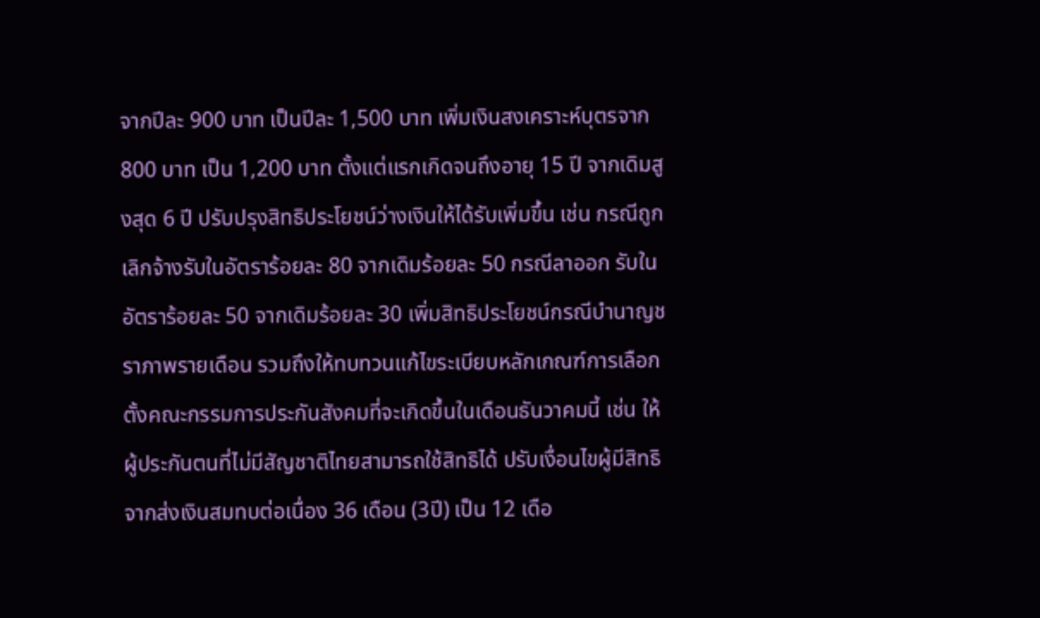จากปีละ 900 บาท เป็นปีละ 1,500 บาท เพิ่มเงินสงเคราะห์บุตรจาก 800 บาท เป็น 1,200 บาท ตั้งแต่แรกเกิดจนถึงอายุ 15 ปี จากเดิมสูงสุด 6 ปี ปรับปรุงสิทธิประโยชน์ว่างเงินให้ได้รับเพิ่มขึ้น เช่น กรณีถูกเลิกจ้างรับในอัตราร้อยละ 80 จากเดิมร้อยละ 50 กรณีลาออก รับในอัตราร้อยละ 50 จากเดิมร้อยละ 30 เพิ่มสิทธิประโยชน์กรณีบำนาญชราภาพรายเดือน รวมถึงให้ทบทวนแก้ไขระเบียบหลักเกณฑ์การเลือกตั้งคณะกรรมการประกันสังคมที่จะเกิดขึ้นในเดือนธันวาคมนี้ เช่น ให้ผู้ประกันตนที่ไม่มีสัญชาติไทยสามารถใช้สิทธิได้ ปรับเงื่อนไขผู้มีสิทธิจากส่งเงินสมทบต่อเนื่อง 36 เดือน (3ปี) เป็น 12 เดือ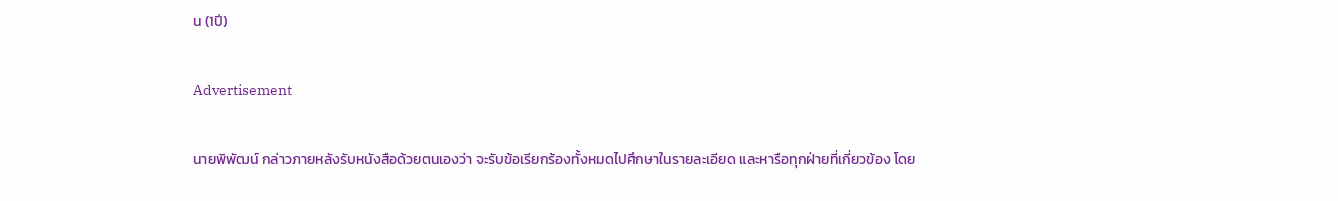น (1ปี)

Advertisement

นายพิพัฒน์ กล่าวภายหลังรับหนังสือด้วยตนเองว่า จะรับข้อเรียกร้องทั้งหมดไปศึกษาในรายละเอียด และหารือทุกฝ่ายที่เกี่ยวข้อง โดย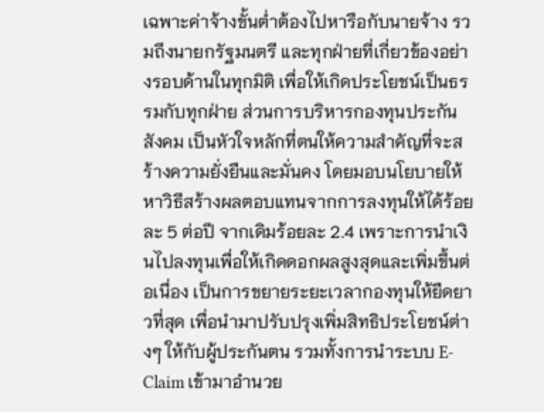เฉพาะค่าจ้างขั้นต่ำต้องไปหารือกับนายจ้าง รวมถึงนายกรัฐมนตรี และทุกฝ่ายที่เกี่ยวข้องอย่างรอบด้านในทุกมิติ เพื่อให้เกิดประโยชน์เป็นธรรมกับทุกฝ่าย ส่วนการบริหารกองทุนประกันสังคม เป็นหัวใจหลักที่ตนให้ความสำคัญที่จะสร้างความยั่งยืนและมั่นคง โดยมอบนโยบายให้หาวิธีสร้างผลตอบแทนจากการลงทุนให้ได้ร้อยละ 5 ต่อปี จากเดิมร้อยละ 2.4 เพราะการนำเงินไปลงทุนเพื่อให้เกิดดอกผลสูงสุดและเพิ่มขึ้นต่อเนื่อง เป็นการขยายระยะเวลากองทุนให้ยืดยาวที่สุด เพื่อนำมาปรับปรุงเพิ่มสิทธิประโยชน์ต่างๆ ให้กับผู้ประกันตน รวมทั้งการนำระบบ E-Claim เข้ามาอำนวย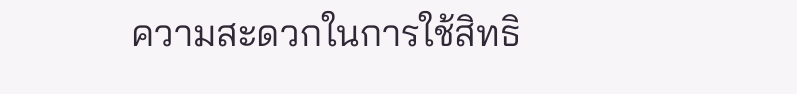ความสะดวกในการใช้สิทธิ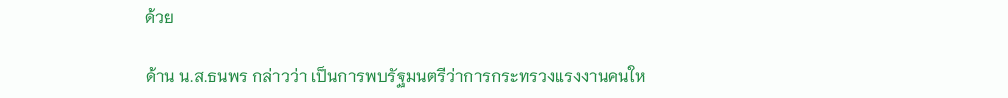ด้วย

ด้าน น.ส.ธนพร กล่าวว่า เป็นการพบรัฐมนตรีว่าการกระทรวงแรงงานคนให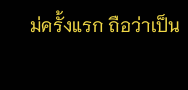ม่ครั้งแรก ถือว่าเป็น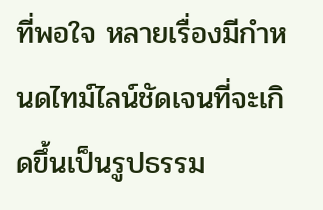ที่พอใจ หลายเรื่องมีกำหนดไทม์ไลน์ชัดเจนที่จะเกิดขึ้นเป็นรูปธรรม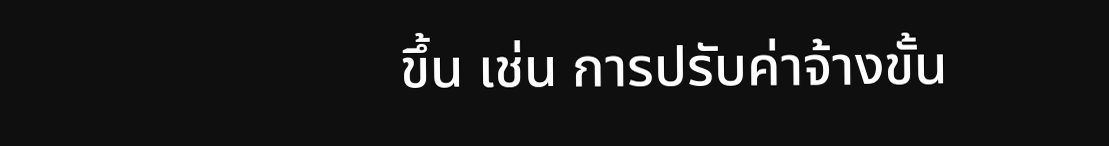ขึ้น เช่น การปรับค่าจ้างขั้น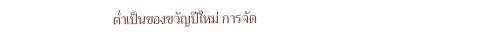ต่ำเป็นของขวัญปีใหม่ การจัด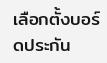เลือกตั้งบอร์ดประกัน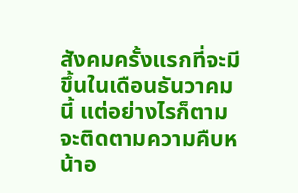สังคมครั้งแรกที่จะมีขึ้นในเดือนธันวาคมนี้ แต่อย่างไรก็ตาม จะติดตามความคืบหน้าอ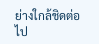ย่างใกล้ชิดต่อไป